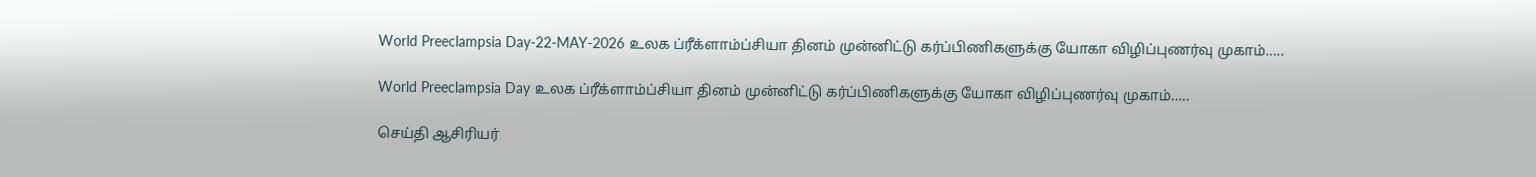World Preeclampsia Day-22-MAY-2026 உலக ப்ரீக்ளாம்ப்சியா தினம் முன்னிட்டு கர்ப்பிணிகளுக்கு யோகா விழிப்புணர்வு முகாம்…..

World Preeclampsia Day உலக ப்ரீக்ளாம்ப்சியா தினம் முன்னிட்டு கர்ப்பிணிகளுக்கு யோகா விழிப்புணர்வு முகாம்…..

செய்தி ஆசிரியர்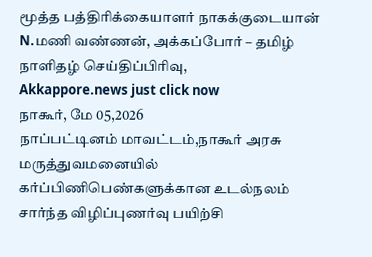மூத்த பத்திரிக்கையாளர் நாகக்குடையான் N.மணி வண்ணன், அக்கப்போர் – தமிழ் நாளிதழ் செய்திப்பிரிவு,
Akkappore.news just click now
நாகூர், மே 05,2026
நாப்பட்டினம் மாவட்டம்,நாகூர் அரசு மருத்துவமனையில் கர்ப்பிணிபெண்களுக்கான உடல்நலம் சார்ந்த விழிப்புணர்வு பயிற்சி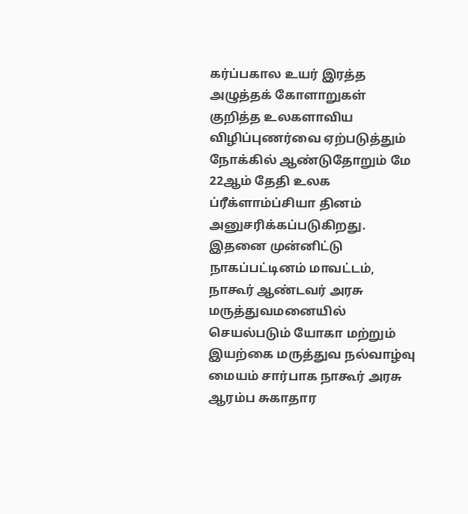கர்ப்பகால உயர் இரத்த அழுத்தக் கோளாறுகள் குறித்த உலகளாவிய விழிப்புணர்வை ஏற்படுத்தும் நோக்கில் ஆண்டுதோறும் மே 22ஆம் தேதி உலக ப்ரீக்ளாம்ப்சியா தினம் அனுசரிக்கப்படுகிறது.
இதனை முன்னிட்டு நாகப்பட்டினம் மாவட்டம், நாகூர் ஆண்டவர் அரசு மருத்துவமனையில் செயல்படும் யோகா மற்றும் இயற்கை மருத்துவ நல்வாழ்வு மையம் சார்பாக நாகூர் அரசு ஆரம்ப சுகாதார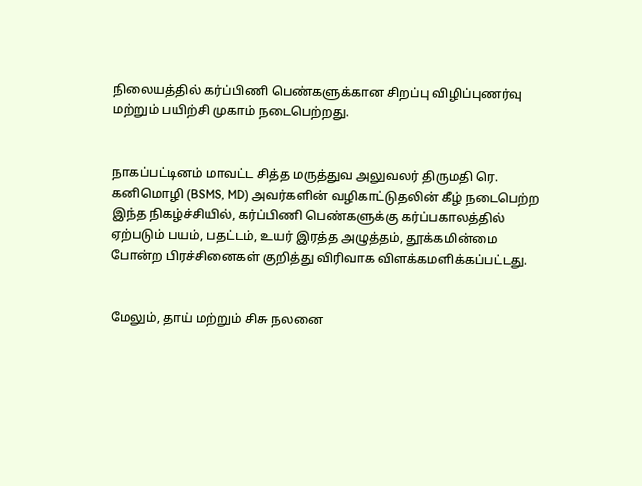நிலையத்தில் கர்ப்பிணி பெண்களுக்கான சிறப்பு விழிப்புணர்வு மற்றும் பயிற்சி முகாம் நடைபெற்றது.


நாகப்பட்டினம் மாவட்ட சித்த மருத்துவ அலுவலர் திருமதி ரெ. கனிமொழி (BSMS, MD) அவர்களின் வழிகாட்டுதலின் கீழ் நடைபெற்ற இந்த நிகழ்ச்சியில், கர்ப்பிணி பெண்களுக்கு கர்ப்பகாலத்தில் ஏற்படும் பயம், பதட்டம், உயர் இரத்த அழுத்தம், தூக்கமின்மை போன்ற பிரச்சினைகள் குறித்து விரிவாக விளக்கமளிக்கப்பட்டது.


மேலும், தாய் மற்றும் சிசு நலனை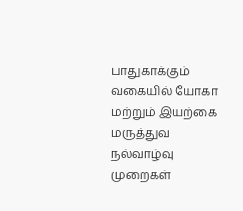பாதுகாக்கும் வகையில் யோகா மற்றும் இயற்கை மருத்துவ நல்வாழ்வு முறைகள்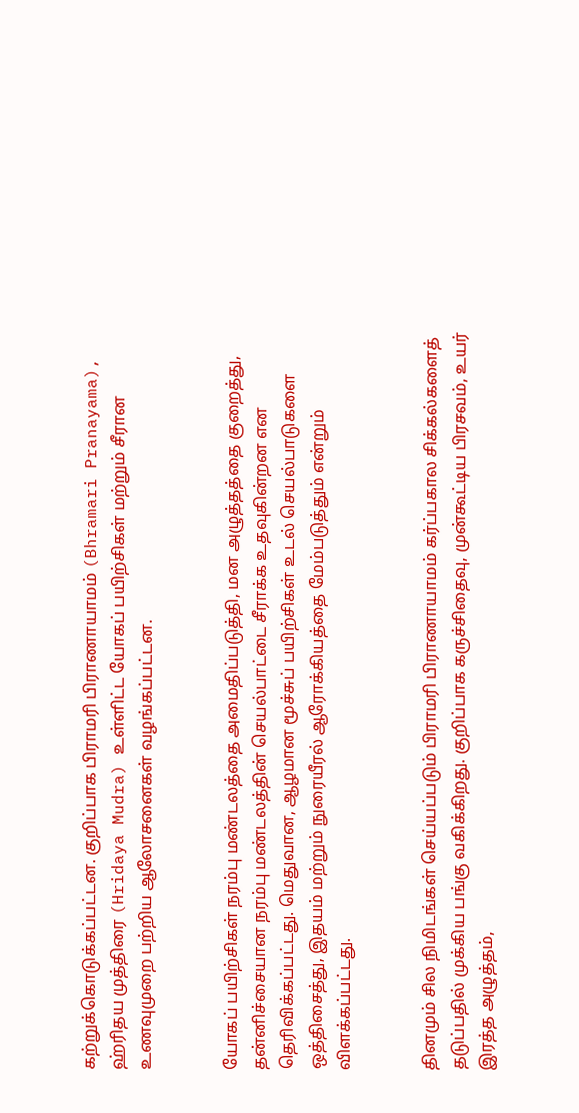கற்றுக்கொடுக்கப்பட்டன. குறிப்பாக பிராமரி பிராணாயாமம் (Bhramari Pranayama), ஹ்ரிதய முத்திரை (Hridaya Mudra) உள்ளிட்ட யோகப் பயிற்சிகள் மற்றும் சீரான உணவுமுறை பற்றிய ஆலோசனைகள் வழங்கப்பட்டன.


யோகப் பயிற்சிகள் நரம்பு மண்டலத்தை அமைதிப்படுத்தி, மன அழுத்தத்தை குறைத்து, தன்னிச்சையான நரம்பு மண்டலத்தின் செயல்பாட்டை சீராக்க உதவுகின்றன என தெரிவிக்கப்பட்டது. மெதுவான, ஆழமான மூச்சுப் பயிற்சிகள் உடல் செயல்பாடுகளை ஒத்திசைத்து, இதயம் மற்றும் நுரையீரல் ஆரோக்கியத்தை மேம்படுத்தும் என்றும் விளக்கப்பட்டது.


தினமும் சில நிமிடங்கள் செய்யப்படும் பிராமரி பிராணாயாமம் கர்ப்பகால சிக்கல்களைத் தடுப்பதில் முக்கிய பங்கு வகிக்கிறது. குறிப்பாக கருச்சிதைவு, முன்கூட்டிய பிரசவம், உயர் இரத்த அழுத்தம்,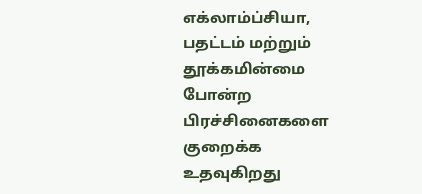எக்லாம்ப்சியா, பதட்டம் மற்றும் தூக்கமின்மை போன்ற பிரச்சினைகளை குறைக்க உதவுகிறது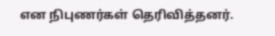என நிபுணர்கள் தெரிவித்தனர்.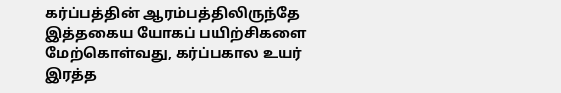கர்ப்பத்தின் ஆரம்பத்திலிருந்தே இத்தகைய யோகப் பயிற்சிகளை மேற்கொள்வது, கர்ப்பகால உயர் இரத்த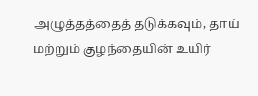அழுத்தத்தைத் தடுக்கவும், தாய் மற்றும் குழந்தையின் உயிர்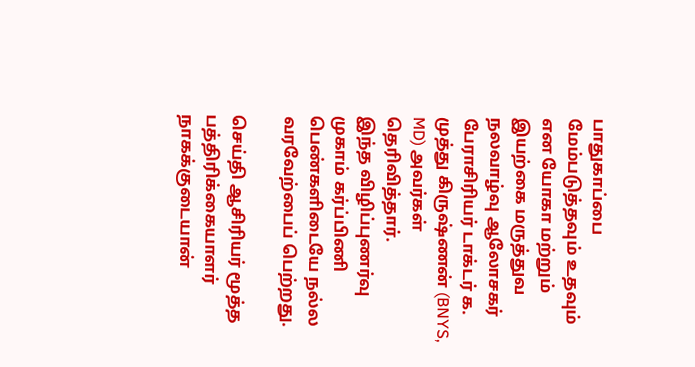பாதுகாப்பை மேம்படுத்தவும் உதவும் என யோகா மற்றும் இயற்கை மருத்துவ நலவாழ்வு ஆலோசகர் பேராசிரியர் டாக்டர் க. முத்து கிருஷ்ணன் (BNYS, MD) அவர்கள் தெரிவித்தார்.
இந்த விழிப்புணர்வு முகாம் கர்ப்பிணி பெண்களிடையே நல்ல வரவேற்பைப் பெற்றது.

செய்தி ஆசிரியர் மூத்த பத்திரிக்கையாளர் நாகக்குடையான்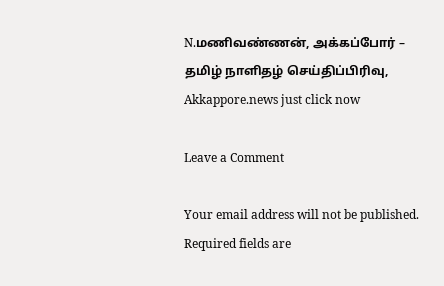N.மணிவண்ணன், அக்கப்போர் – தமிழ் நாளிதழ் செய்திப்பிரிவு,
Akkappore.news just click now

Leave a Comment

Your email address will not be published. Required fields are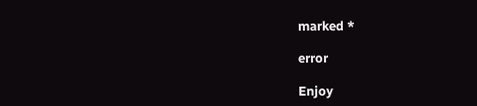marked *

error

Enjoy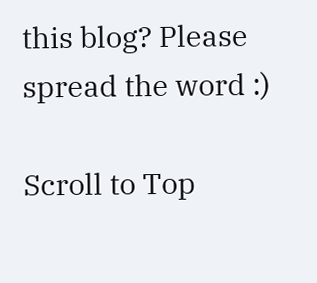this blog? Please spread the word :)

Scroll to Top